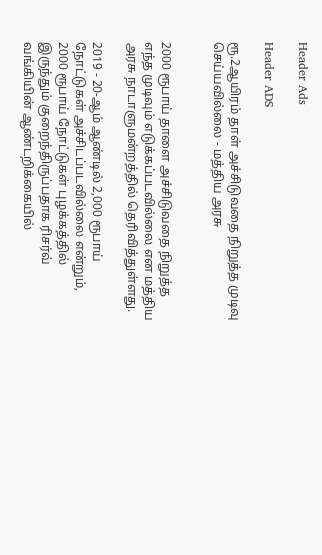Header Ads

Header ADS

ரூ.2ஆயிரம் தாள் அச்சிடுவதை நிறுத்த முடிவு செய்யவில்லை - மத்திய அரசு


2000 ரூபாய் தாளை அச்சிடுவதை நிறுத்த எந்த முடிவும் எடுக்கப்படவில்லை என மத்திய அரசு நாடாளுமன்றத்தில் தெரிவித்துள்ளது.

2019 - 20-ஆம் ஆண்டில் 2,000 ரூபாய் நோட்டுகள் அச்சிடப்படவில்லை என்றும், 2000 ரூபாய் நோட்டுகள் புழக்கத்தில் இருந்தும் குறைந்திருப்பதாக ரிசர்வ் வங்கியின் ஆண்டறிக்கையில்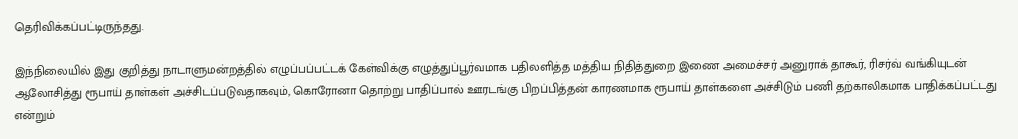தெரிவிக்கப்பட்டிருந்தது.

இந்நிலையில் இது குறித்து நாடாளுமன்றத்தில் எழுப்பப்பட்டக் கேள்விக்கு எழுத்துப்பூர்வமாக பதிலளித்த மத்திய நிதித்துறை இணை அமைச்சர் அனுராக் தாகூர், ரிசர்வ் வங்கியுடன் ஆலோசித்து ரூபாய் தாள்கள் அச்சிடப்படுவதாகவும், கொரோனா தொற்று பாதிப்பால் ஊரடங்கு பிறப்பித்தன் காரணமாக ரூபாய் தாள்களை அச்சிடும் பணி தற்காலிகமாக பாதிக்கப்பட்டது என்றும்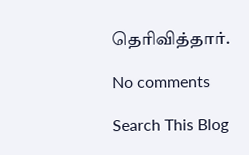தெரிவித்தார்.

No comments

Search This Blog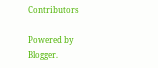Contributors

Powered by Blogger.